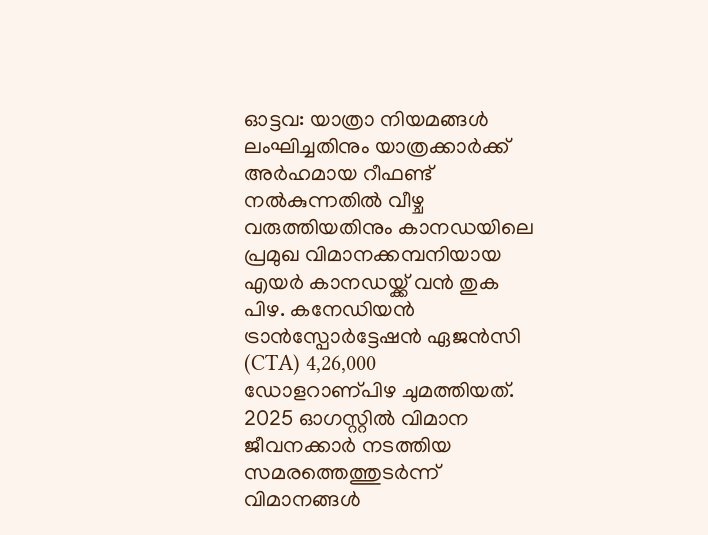ഓട്ടവ: യാത്രാ നിയമങ്ങൾ ലംഘിച്ചതിനും യാത്രക്കാർക്ക് അർഹമായ റീഫണ്ട് നൽകുന്നതിൽ വീഴ്ച വരുത്തിയതിനും കാനഡയിലെ പ്രമുഖ വിമാനക്കമ്പനിയായ എയർ കാനഡയ്ക്ക് വൻ തുക പിഴ. കനേഡിയൻ ട്രാൻസ്പോർട്ടേഷൻ ഏജൻസി (CTA) 4,26,000 ഡോളറാണ്പിഴ ചുമത്തിയത്. 2025 ഓഗസ്റ്റിൽ വിമാന ജീവനക്കാർ നടത്തിയ സമരത്തെത്തുടർന്ന് വിമാനങ്ങൾ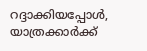റദ്ദാക്കിയപ്പോൾ, യാത്രക്കാർക്ക്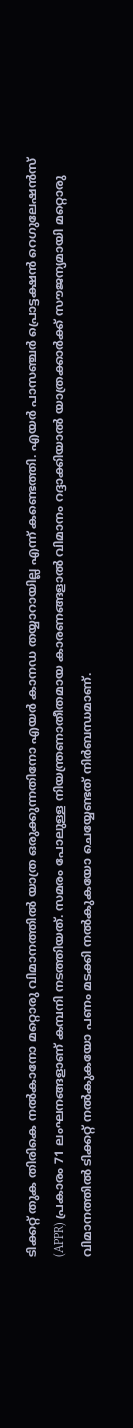ടിക്കറ്റ് തുക തിരികെ നൽകാനോ മറ്റൊരു വിമാനത്തിൽ യാത്ര ഒരുക്കുന്നതിനോ എയർ കാനഡ തയ്യാറായില്ല എന്ന് കണ്ടെത്തി. എയർ പാസഞ്ചർ പ്രൊട്ടക്ഷൻ റെഗുലേഷൻസ് (APPR) പ്രകാരം 71 ലംഘനങ്ങളാണ് കമ്പനി നടത്തിയത്. സമരം പോലുള്ള നിയന്ത്രണാതീതമായ കാരണങ്ങളാൽ വിമാനം റദ്ദാക്കിയാൽ യാത്രക്കാർക്ക് സൗജന്യമായി മറ്റൊരു വിമാനത്തിൽ ടിക്കറ്റ് നൽകുകയോ പണം മടക്കി നൽകുകയോ ചെയ്യേണ്ടത് നിർബന്ധമാണ്.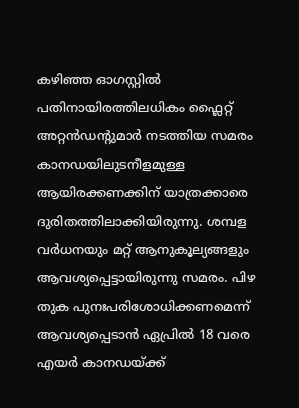കഴിഞ്ഞ ഓഗസ്റ്റിൽ പതിനായിരത്തിലധികം ഫ്ലൈറ്റ് അറ്റൻഡന്റുമാർ നടത്തിയ സമരം കാനഡയിലുടനീളമുള്ള ആയിരക്കണക്കിന് യാത്രക്കാരെ ദുരിതത്തിലാക്കിയിരുന്നു. ശമ്പള വർധനയും മറ്റ് ആനുകൂല്യങ്ങളും ആവശ്യപ്പെട്ടായിരുന്നു സമരം. പിഴ തുക പുനഃപരിശോധിക്കണമെന്ന് ആവശ്യപ്പെടാൻ ഏപ്രിൽ 18 വരെ എയർ കാനഡയ്ക്ക്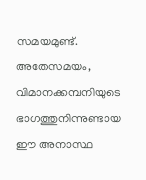സമയമുണ്ട്. അതേസമയം, വിമാനക്കമ്പനിയുടെ ഭാഗത്തുനിന്നുണ്ടായ ഈ അനാസ്ഥ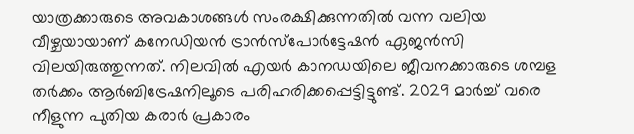യാത്രക്കാരുടെ അവകാശങ്ങൾ സംരക്ഷിക്കുന്നതിൽ വന്ന വലിയ വീഴ്ചയായാണ് കനേഡിയൻ ട്രാൻസ്പോർട്ടേഷൻ ഏജൻസി വിലയിരുത്തുന്നത്. നിലവിൽ എയർ കാനഡയിലെ ജീവനക്കാരുടെ ശമ്പള തർക്കം ആർബിട്രേഷനിലൂടെ പരിഹരിക്കപ്പെട്ടിട്ടുണ്ട്. 2029 മാർച്ച് വരെ നീളുന്ന പുതിയ കരാർ പ്രകാരം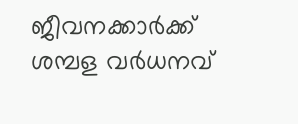ജീവനക്കാർക്ക് ശമ്പള വർധനവ്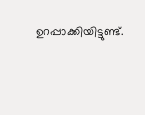ഉറപ്പാക്കിയിട്ടുണ്ട്.